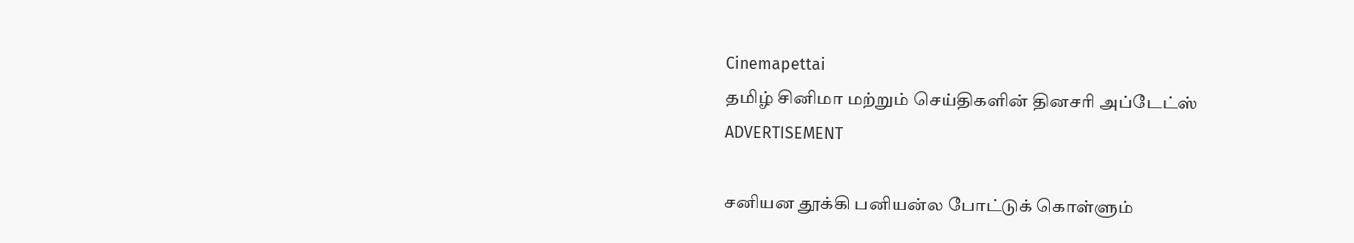Cinemapettai
தமிழ் சினிமா மற்றும் செய்திகளின் தினசரி அப்டேட்ஸ்
ADVERTISEMENT

சனியன தூக்கி பனியன்ல போட்டுக் கொள்ளும்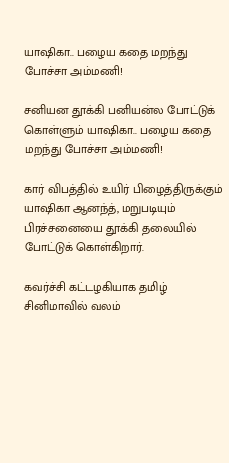யாஷிகா.. பழைய கதை மறந்து போச்சா அம்மணி!

சனியன தூக்கி பனியன்ல போட்டுக் கொள்ளும் யாஷிகா.. பழைய கதை மறந்து போச்சா அம்மணி!

கார் விபத்தில் உயிர் பிழைத்திருக்கும் யாஷிகா ஆனந்த், மறுபடியும் பிரச்சனையை தூக்கி தலையில் போட்டுக் கொள்கிறார்.

கவர்ச்சி கட்டழகியாக தமிழ் சினிமாவில் வலம்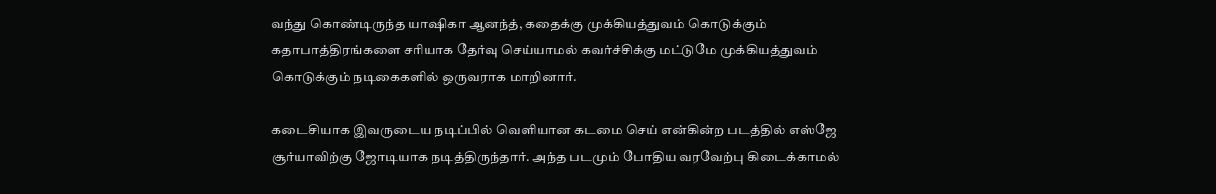வந்து கொண்டிருந்த யாஷிகா ஆனந்த், கதைக்கு முக்கியத்துவம் கொடுக்கும் கதாபாத்திரங்களை சரியாக தேர்வு செய்யாமல் கவர்ச்சிக்கு மட்டுமே முக்கியத்துவம் கொடுக்கும் நடிகைகளில் ஒருவராக மாறினார்.

கடைசியாக இவருடைய நடிப்பில் வெளியான கடமை செய் என்கின்ற படத்தில் எஸ்ஜே சூர்யாவிற்கு ஜோடியாக நடித்திருந்தார். அந்த படமும் போதிய வரவேற்பு கிடைக்காமல்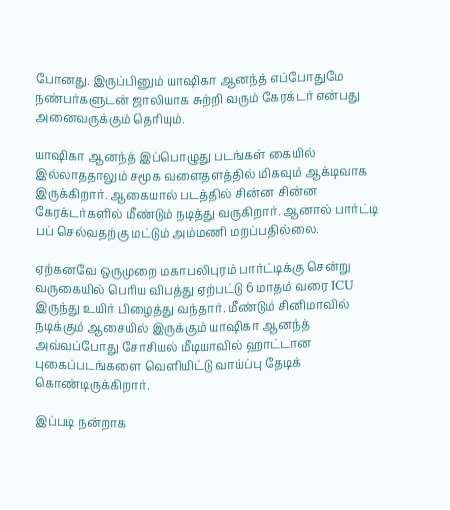போனது. இருப்பினும் யாஷிகா ஆனந்த் எப்போதுமே நண்பர்களுடன் ஜாலியாக சுற்றி வரும் கேரக்டர் என்பது அனைவருக்கும் தெரியும்.

யாஷிகா ஆனந்த் இப்பொழுது படங்கள் கையில் இல்லாததாலும் சமூக வளைதளத்தில் மிகவும் ஆக்டிவாக இருக்கிறார். ஆகையால் படத்தில் சின்ன சின்ன கேரக்டர்களில் மீண்டும் நடித்து வருகிறார். ஆனால் பார்ட்டி பப் செல்வதற்கு மட்டும் அம்மணி மறப்பதில்லை.

ஏற்கனவே ஒருமுறை மகாபலிபுரம் பார்ட்டிக்கு சென்று வருகையில் பெரிய விபத்து ஏற்பட்டு 6 மாதம் வரை ICU இருந்து உயிர் பிழைத்து வந்தார். மீண்டும் சினிமாவில் நடிக்கும் ஆசையில் இருக்கும் யாஷிகா ஆனந்த் அவ்வப்போது சோசியல் மீடியாவில் ஹாட்டான புகைப்படங்களை வெளியிட்டு வாய்ப்பு தேடிக் கொண்டிருக்கிறார்.

இப்படி நன்றாக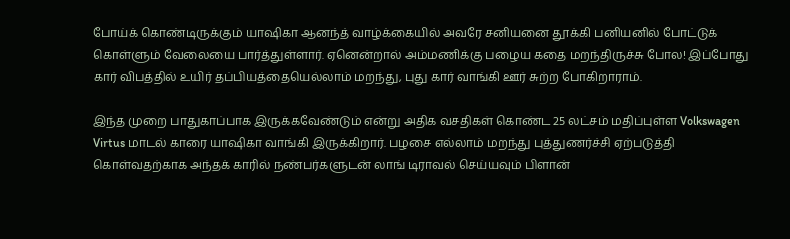போய்க் கொண்டிருக்கும் யாஷிகா ஆனந்த் வாழ்க்கையில் அவரே சனியனை தூக்கி பனியனில் போட்டுக் கொள்ளும் வேலையை பார்த்துள்ளார். ஏனென்றால் அம்மணிக்கு பழைய கதை மறந்திருச்சு போல! இப்போது கார் விபத்தில் உயிர் தப்பியத்தையெல்லாம் மறந்து, புது கார் வாங்கி ஊர் சுற்ற போகிறாராம்.

இந்த முறை பாதுகாப்பாக இருக்கவேண்டும் என்று அதிக வசதிகள் கொண்ட 25 லட்சம் மதிப்புள்ள Volkswagen Virtus மாடல் காரை யாஷிகா வாங்கி இருக்கிறார். பழசை எல்லாம் மறந்து புத்துணர்ச்சி ஏற்படுத்தி கொள்வதற்காக அந்தக் காரில் நண்பர்களுடன் லாங் டிராவல் செய்யவும் பிளான்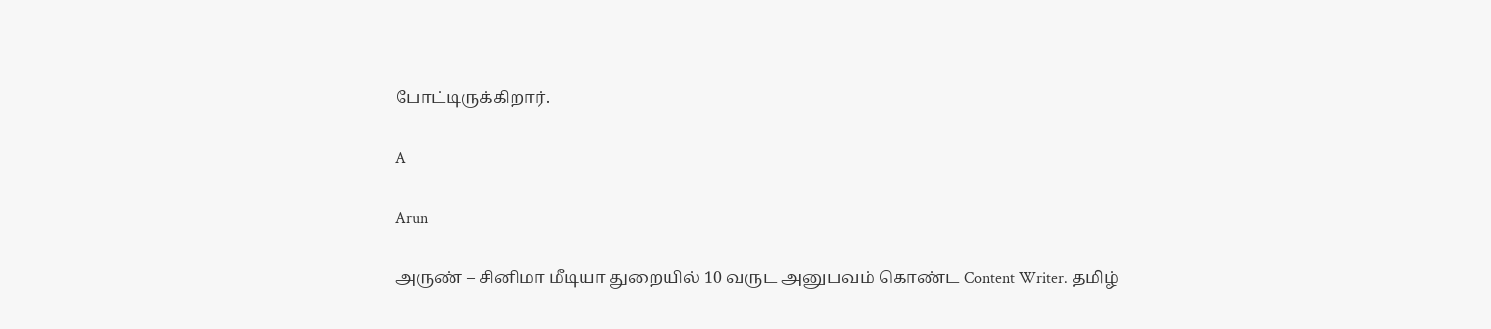போட்டிருக்கிறார்.

A

Arun

அருண் – சினிமா மீடியா துறையில் 10 வருட அனுபவம் கொண்ட Content Writer. தமிழ்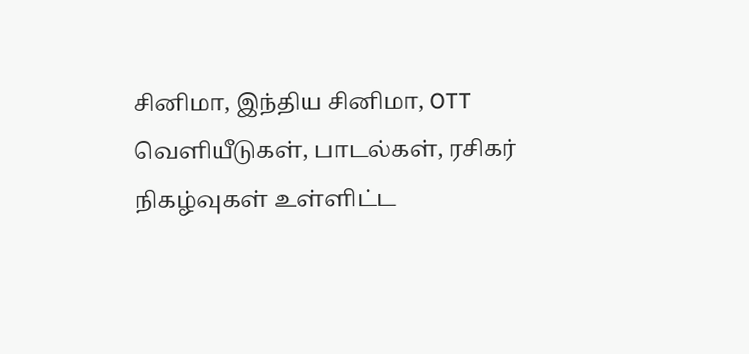சினிமா, இந்திய சினிமா, OTT வெளியீடுகள், பாடல்கள், ரசிகர் நிகழ்வுகள் உள்ளிட்ட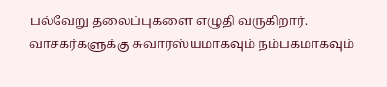பல்வேறு தலைப்புகளை எழுதி வருகிறார். வாசகர்களுக்கு சுவாரஸ்யமாகவும் நம்பகமாகவும்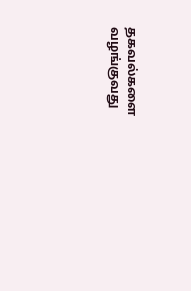தகவல்களை வழங்குவது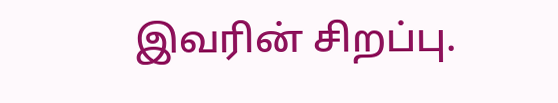இவரின் சிறப்பு.